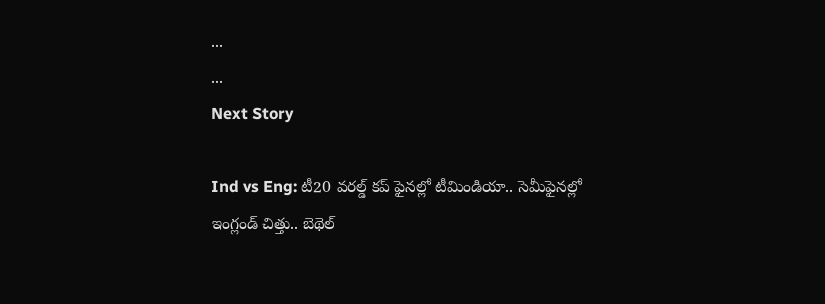...
...
Next Story

Ind vs Eng: టీ20 వరల్డ్ కప్ ఫైనల్లో టీమిండియా.. సెమీఫైనల్లో ఇంగ్లండ్ చిత్తు.. బెథెల్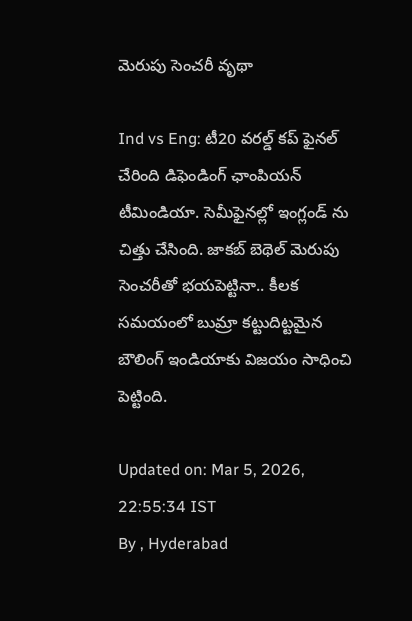మెరుపు సెంచరీ వృథా

Ind vs Eng: టీ20 వరల్డ్ కప్ ఫైనల్ చేరింది డిఫెండింగ్ ఛాంపియన్ టీమిండియా. సెమీఫైనల్లో ఇంగ్లండ్ ను చిత్తు చేసింది. జాకబ్ బెథెల్ మెరుపు సెంచరీతో భయపెట్టినా.. కీలక సమయంలో బుమ్రా కట్టుదిట్టమైన బౌలింగ్ ఇండియాకు విజయం సాధించి పెట్టింది.

Updated on: Mar 5, 2026, 22:55:34 IST
By , Hyderabad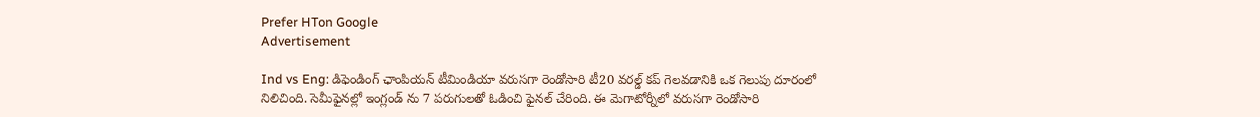Prefer HTon Google
Advertisement

Ind vs Eng: డిఫెండింగ్ ఛాంపియన్ టీమిండియా వరుసగా రెండోసారి టీ20 వరల్డ్ కప్ గెలవడానికి ఒక గెలుపు దూరంలో నిలిచింది. సెమీఫైనల్లో ఇంగ్లండ్ ను 7 పరుగులతో ఓడించి ఫైనల్ చేరింది. ఈ మెగాటోర్నీలో వరుసగా రెండోసారి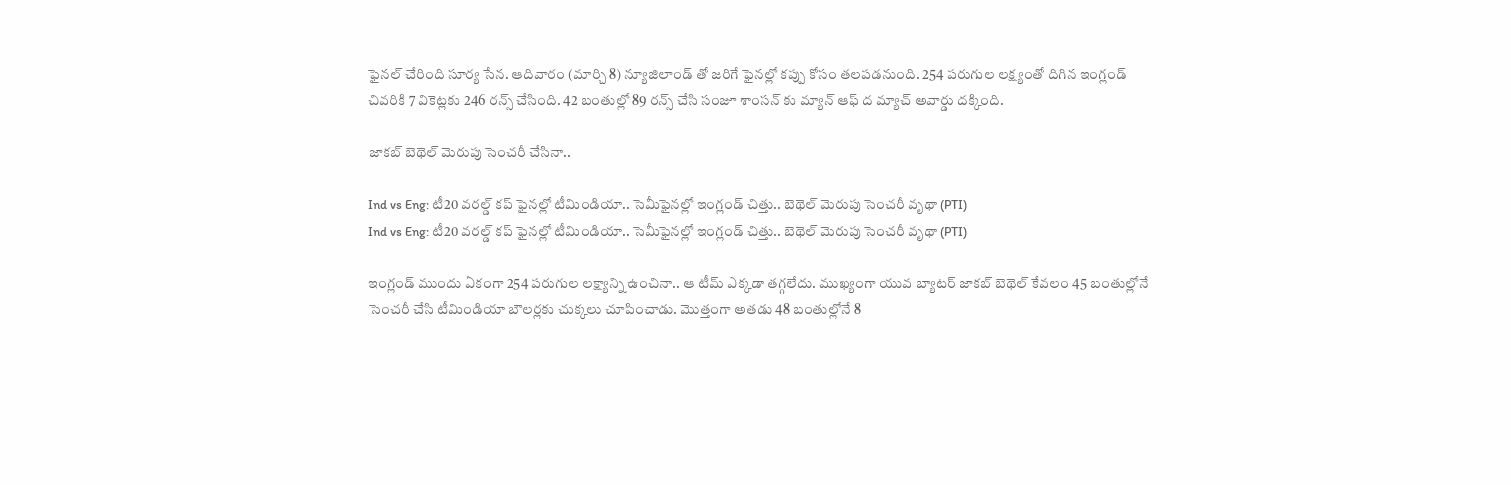ఫైనల్ చేరింది సూర్య సేన. ఆదివారం (మార్చి 8) న్యూజిలాండ్ తో జరిగే ఫైనల్లో కప్పు కోసం తలపడనుంది. 254 పరుగుల లక్ష్యంతో దిగిన ఇంగ్లండ్ చివరికి 7 వికెట్లకు 246 రన్స్ చేసింది. 42 బంతుల్లో 89 రన్స్ చేసి సంజూ శాంసన్ కు మ్యాన్ ఆఫ్ ద మ్యాచ్ అవార్డు దక్కింది.

జాకబ్ బెథెల్ మెరుపు సెంచరీ చేసినా..

Ind vs Eng: టీ20 వరల్డ్ కప్ ఫైనల్లో టీమిండియా.. సెమీఫైనల్లో ఇంగ్లండ్ చిత్తు.. బెథెల్ మెరుపు సెంచరీ వృథా (PTI)
Ind vs Eng: టీ20 వరల్డ్ కప్ ఫైనల్లో టీమిండియా.. సెమీఫైనల్లో ఇంగ్లండ్ చిత్తు.. బెథెల్ మెరుపు సెంచరీ వృథా (PTI)

ఇంగ్లండ్ ముందు ఏకంగా 254 పరుగుల లక్ష్యాన్ని ఉంచినా.. ఆ టీమ్ ఎక్కడా తగ్గలేదు. ముఖ్యంగా యువ బ్యాటర్ జాకబ్ బెథెల్ కేవలం 45 బంతుల్లోనే సెంచరీ చేసి టీమిండియా బౌలర్లకు చుక్కలు చూపించాడు. మొత్తంగా అతడు 48 బంతుల్లోనే 8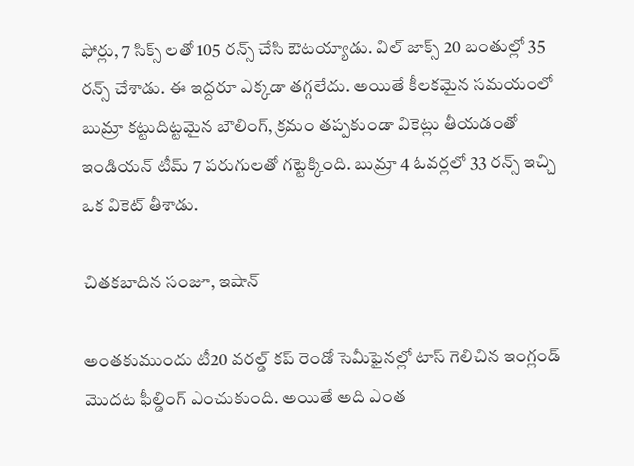ఫోర్లు, 7 సిక్స్ లతో 105 రన్స్ చేసి ఔటయ్యాడు. విల్ జాక్స్ 20 బంతుల్లో 35 రన్స్ చేశాడు. ఈ ఇద్దరూ ఎక్కడా తగ్గలేదు. అయితే కీలకమైన సమయంలో బుమ్రా కట్టుదిట్టమైన బౌలింగ్, క్రమం తప్పకుండా వికెట్లు తీయడంతో ఇండియన్ టీమ్ 7 పరుగులతో గట్టెక్కింది. బుమ్రా 4 ఓవర్లలో 33 రన్స్ ఇచ్చి ఒక వికెట్ తీశాడు.

చితకబాదిన సంజూ, ఇషాన్

అంతకుముందు టీ20 వరల్డ్ కప్ రెండో సెమీఫైనల్లో టాస్ గెలిచిన ఇంగ్లండ్ మొదట ఫీల్డింగ్ ఎంచుకుంది. అయితే అది ఎంత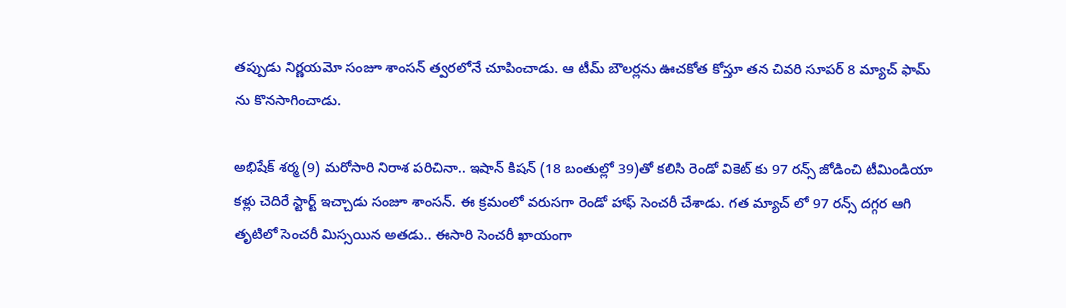తప్పుడు నిర్ణయమో సంజూ శాంసన్ త్వరలోనే చూపించాడు. ఆ టీమ్ బౌలర్లను ఊచకోత కోస్తూ తన చివరి సూపర్ 8 మ్యాచ్ ఫామ్ ను కొనసాగించాడు.

అభిషేక్ శర్మ (9) మరోసారి నిరాశ పరిచినా.. ఇషాన్ కిషన్ (18 బంతుల్లో 39)తో కలిసి రెండో వికెట్ కు 97 రన్స్ జోడించి టీమిండియా కళ్లు చెదిరే స్టార్ట్ ఇచ్చాడు సంజూ శాంసన్. ఈ క్రమంలో వరుసగా రెండో హాఫ్ సెంచరీ చేశాడు. గత మ్యాచ్ లో 97 రన్స్ దగ్గర ఆగి తృటిలో సెంచరీ మిస్సయిన అతడు.. ఈసారి సెంచరీ ఖాయంగా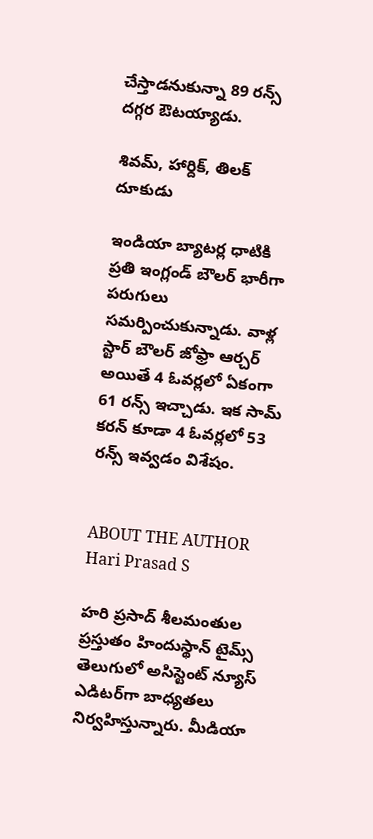చేస్తాడనుకున్నా 89 రన్స్ దగ్గర ఔటయ్యాడు.

శివమ్, హార్దిక్, తిలక్ దూకుడు

ఇండియా బ్యాటర్ల ధాటికి ప్రతి ఇంగ్లండ్ బౌలర్ భారీగా పరుగులు సమర్పించుకున్నాడు. వాళ్ల స్టార్ బౌలర్ జోఫ్రా ఆర్చర్ అయితే 4 ఓవర్లలో ఏకంగా 61 రన్స్ ఇచ్చాడు. ఇక సామ్ కరన్ కూడా 4 ఓవర్లలో 53 రన్స్ ఇవ్వడం విశేషం.


ABOUT THE AUTHOR
Hari Prasad S

హరి ప్రసాద్ శీలమంతుల ప్రస్తుతం హిందుస్థాన్ టైమ్స్ తెలుగులో అసిస్టెంట్ న్యూస్ ఎడిటర్‌గా బాధ్యతలు నిర్వహిస్తున్నారు. మీడియా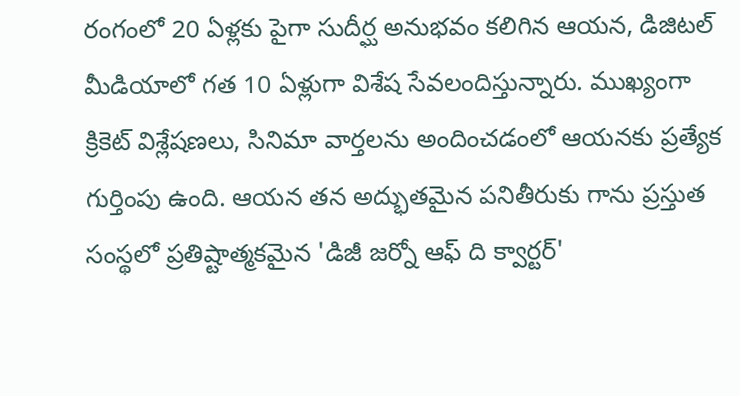రంగంలో 20 ఏళ్లకు పైగా సుదీర్ఘ అనుభవం కలిగిన ఆయన, డిజిటల్ మీడియాలో గత 10 ఏళ్లుగా విశేష సేవలందిస్తున్నారు. ముఖ్యంగా క్రికెట్ విశ్లేషణలు, సినిమా వార్తలను అందించడంలో ఆయనకు ప్రత్యేక గుర్తింపు ఉంది. ఆయన తన అద్భుతమైన పనితీరుకు గాను ప్రస్తుత సంస్థలో ప్రతిష్టాత్మకమైన 'డిజీ జర్నో ఆఫ్ ది క్వార్టర్'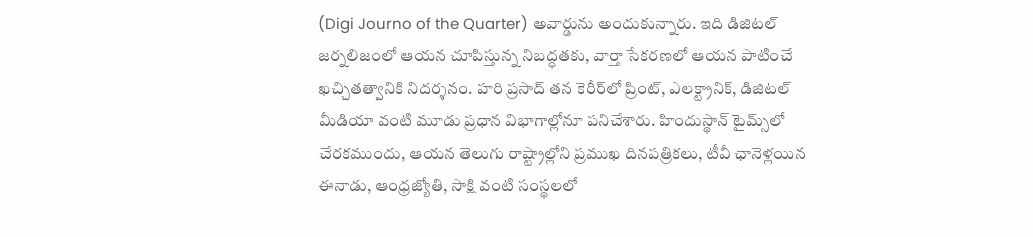(Digi Journo of the Quarter) అవార్డును అందుకున్నారు. ఇది డిజిటల్ జర్నలిజంలో ఆయన చూపిస్తున్న నిబద్ధతకు, వార్తా సేకరణలో ఆయన పాటించే ఖచ్చితత్వానికి నిదర్శనం. హరి ప్రసాద్ తన కెరీర్‌లో ప్రింట్, ఎలక్ట్రానిక్, డిజిటల్ మీడియా వంటి మూడు ప్రధాన విభాగాల్లోనూ పనిచేశారు. హిందుస్థాన్ టైమ్స్‌లో చేరకముందు, ఆయన తెలుగు రాష్ట్రాల్లోని ప్రముఖ దినపత్రికలు, టీవీ ఛానెళ్లయిన ఈనాడు, ఆంధ్రజ్యోతి, సాక్షి వంటి సంస్థలలో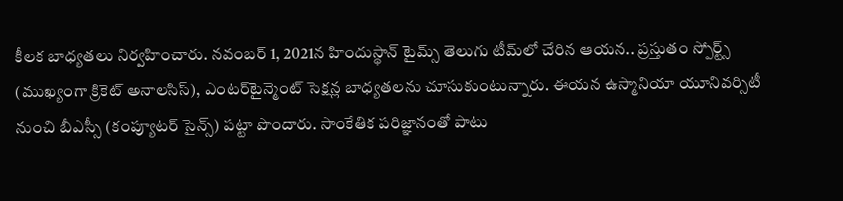కీలక బాధ్యతలు నిర్వహించారు. నవంబర్ 1, 2021న హిందుస్థాన్ టైమ్స్ తెలుగు టీమ్‌లో చేరిన ఆయన.. ప్రస్తుతం స్పోర్ట్స్ (ముఖ్యంగా క్రికెట్ అనాలసిస్), ఎంటర్‌టైన్మెంట్ సెక్షన్ల బాధ్యతలను చూసుకుంటున్నారు. ఈయన ఉస్మానియా యూనివర్సిటీ నుంచి బీఎస్సీ (కంప్యూటర్ సైన్స్) పట్టా పొందారు. సాంకేతిక పరిజ్ఞానంతో పాటు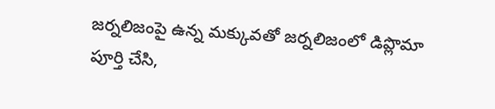జర్నలిజంపై ఉన్న మక్కువతో జర్నలిజంలో డిప్లొమా పూర్తి చేసి,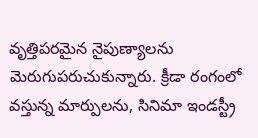వృత్తిపరమైన నైపుణ్యాలను మెరుగుపరుచుకున్నారు. క్రీడా రంగంలో వస్తున్న మార్పులను, సినిమా ఇండస్ట్రీ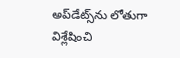అప్‌డేట్స్‌ను లోతుగా విశ్లేషించి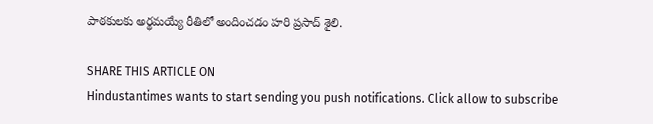పాఠకులకు అర్థమయ్యే రీతిలో అందించడం హరి ప్రసాద్ శైలి.

SHARE THIS ARTICLE ON
Hindustantimes wants to start sending you push notifications. Click allow to subscribe